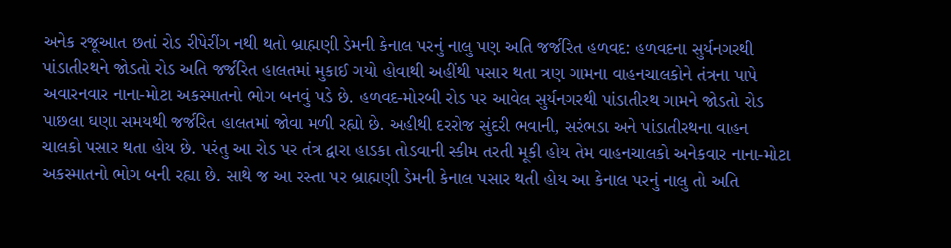અનેક રજૂઆત છતાં રોડ રીપેરીંગ નથી થતો બ્રાહ્મણી ડેમની કેનાલ પરનું નાલુ પણ અતિ જર્જરિત હળવદ: હળવદના સુર્યનગરથી પાંડાતીરથને જોડતો રોડ અતિ જર્જરિત હાલતમાં મુકાઈ ગયો હોવાથી અહીંથી પસાર થતા ત્રણ ગામના વાહનચાલકોને તંત્રના પાપે અવારનવાર નાના-મોટા અકસ્માતનો ભોગ બનવું પડે છે. હળવદ-મોરબી રોડ પર આવેલ સુર્યનગરથી પાંડાતીરથ ગામને જોડતો રોડ પાછલા ઘણા સમયથી જર્જરિત હાલતમાં જોવા મળી રહ્યો છે. અહીથી દરરોજ સુંદરી ભવાની, સરંભડા અને પાંડાતીરથના વાહન ચાલકો પસાર થતા હોય છે. પરંતુ આ રોડ પર તંત્ર દ્વારા હાડકા તોડવાની સ્કીમ તરતી મૂકી હોય તેમ વાહનચાલકો અનેકવાર નાના-મોટા અકસ્માતનો ભોગ બની રહ્યા છે. સાથે જ આ રસ્તા પર બ્રાહ્મણી ડેમની કેનાલ પસાર થતી હોય આ કેનાલ પરનું નાલુ તો અતિ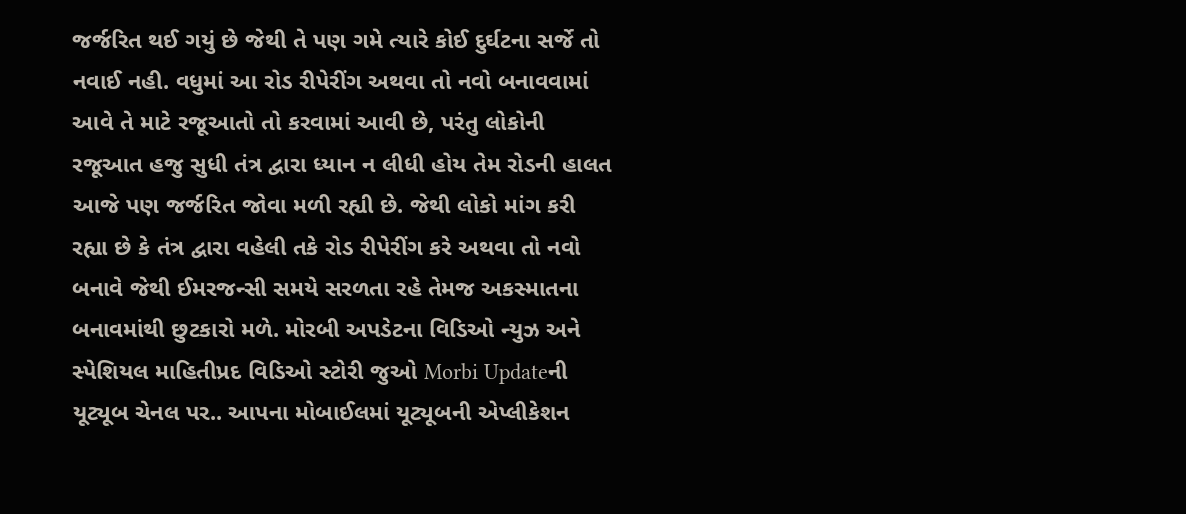જર્જરિત થઈ ગયું છે જેથી તે પણ ગમે ત્યારે કોઈ દુર્ઘટના સર્જે તો નવાઈ નહી. વધુમાં આ રોડ રીપેરીંગ અથવા તો નવો બનાવવામાં આવે તે માટે રજૂઆતો તો કરવામાં આવી છે, પરંતુ લોકોની રજૂઆત હજુ સુધી તંત્ર દ્વારા ધ્યાન ન લીધી હોય તેમ રોડની હાલત આજે પણ જર્જરિત જોવા મળી રહ્યી છે. જેથી લોકો માંગ કરી રહ્યા છે કે તંત્ર દ્વારા વહેલી તકે રોડ રીપેરીંગ કરે અથવા તો નવો બનાવે જેથી ઈમરજન્સી સમયે સરળતા રહે તેમજ અકસ્માતના બનાવમાંથી છુટકારો મળે. મોરબી અપડેટના વિડિઓ ન્યુઝ અને સ્પેશિયલ માહિતીપ્રદ વિડિઓ સ્ટોરી જુઓ Morbi Updateની યૂટ્યૂબ ચેનલ પર.. આપના મોબાઈલમાં યૂટ્યૂબની એપ્લીકેશન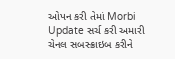ઓપન કરી તેમાં Morbi Update સર્ચ કરી અમારી ચેનલ સબસ્ક્રાઇબ કરીને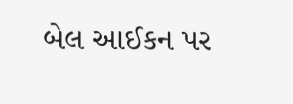બેલ આઈકન પર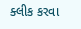ક્લીક કરવા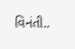વિનંતી..